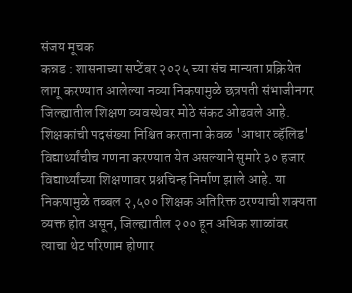संजय मूचक
कन्नड : शासनाच्या सप्टेंबर २०२५ च्या संच मान्यता प्रक्रियेत लागू करण्यात आलेल्या नव्या निकषामुळे छत्रपती संभाजीनगर जिल्ह्यातील शिक्षण व्यवस्थेवर मोठे संकट ओढवले आहे. शिक्षकांची पदसंख्या निश्चित करताना केवळ 'आधार व्हॅलिड' विद्यार्थ्यांचीच गणना करण्यात येत असल्याने सुमारे ३० हजार विद्यार्थ्यांच्या शिक्षणावर प्रश्नचिन्ह निर्माण झाले आहे. या निकषामुळे तब्बल २,५०० शिक्षक अतिरिक्त ठरण्याची शक्यता व्यक्त होत असून, जिल्ह्यातील २०० हून अधिक शाळांवर त्याचा थेट परिणाम होणार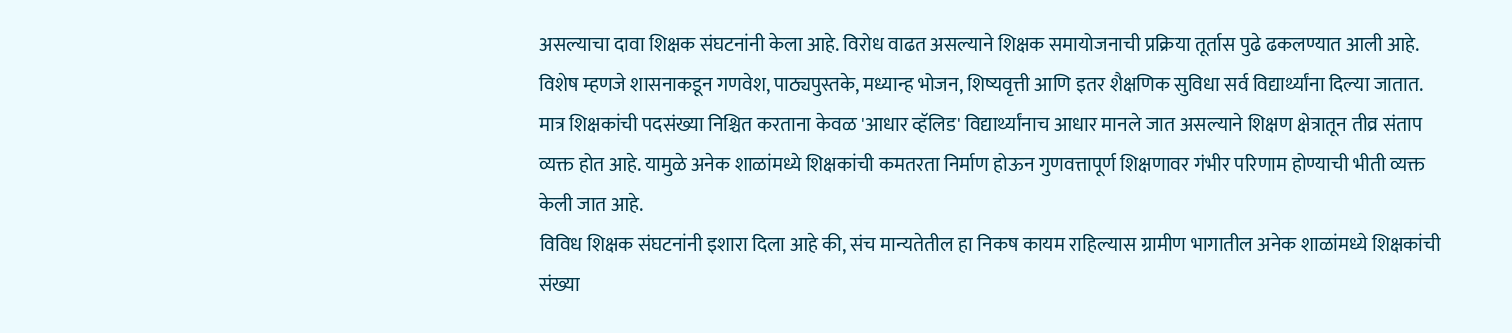असल्याचा दावा शिक्षक संघटनांनी केला आहे. विरोध वाढत असल्याने शिक्षक समायोजनाची प्रक्रिया तूर्तास पुढे ढकलण्यात आली आहे.
विशेष म्हणजे शासनाकडून गणवेश, पाठ्यपुस्तके, मध्यान्ह भोजन, शिष्यवृत्ती आणि इतर शैक्षणिक सुविधा सर्व विद्यार्थ्यांना दिल्या जातात. मात्र शिक्षकांची पदसंख्या निश्चित करताना केवळ 'आधार व्हॅलिड' विद्यार्थ्यांनाच आधार मानले जात असल्याने शिक्षण क्षेत्रातून तीव्र संताप व्यक्त होत आहे. यामुळे अनेक शाळांमध्ये शिक्षकांची कमतरता निर्माण होऊन गुणवत्तापूर्ण शिक्षणावर गंभीर परिणाम होण्याची भीती व्यक्त केली जात आहे.
विविध शिक्षक संघटनांनी इशारा दिला आहे की, संच मान्यतेतील हा निकष कायम राहिल्यास ग्रामीण भागातील अनेक शाळांमध्ये शिक्षकांची संख्या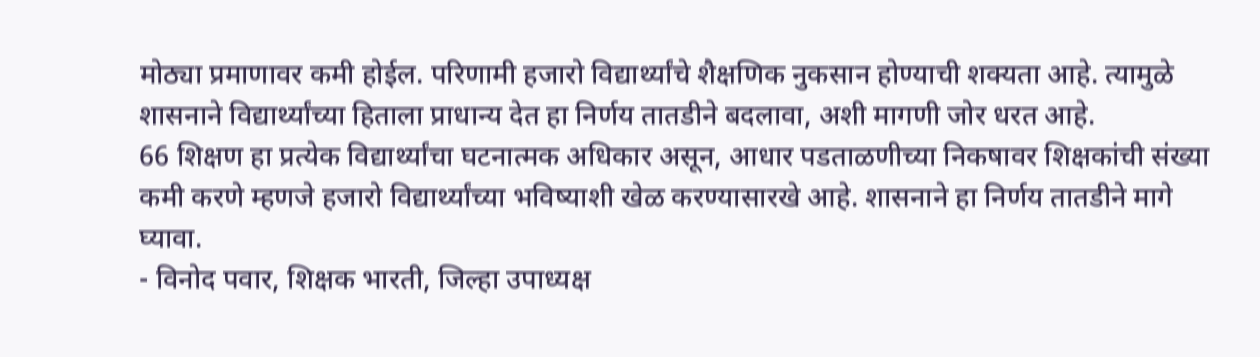मोठ्या प्रमाणावर कमी होईल. परिणामी हजारो विद्यार्थ्यांचे शैक्षणिक नुकसान होण्याची शक्यता आहे. त्यामुळे शासनाने विद्यार्थ्यांच्या हिताला प्राधान्य देत हा निर्णय तातडीने बदलावा, अशी मागणी जोर धरत आहे.
66 शिक्षण हा प्रत्येक विद्यार्थ्यांचा घटनात्मक अधिकार असून, आधार पडताळणीच्या निकषावर शिक्षकांची संख्या कमी करणे म्हणजे हजारो विद्यार्थ्यांच्या भविष्याशी खेळ करण्यासारखे आहे. शासनाने हा निर्णय तातडीने मागे घ्यावा.
- विनोद पवार, शिक्षक भारती, जिल्हा उपाध्यक्ष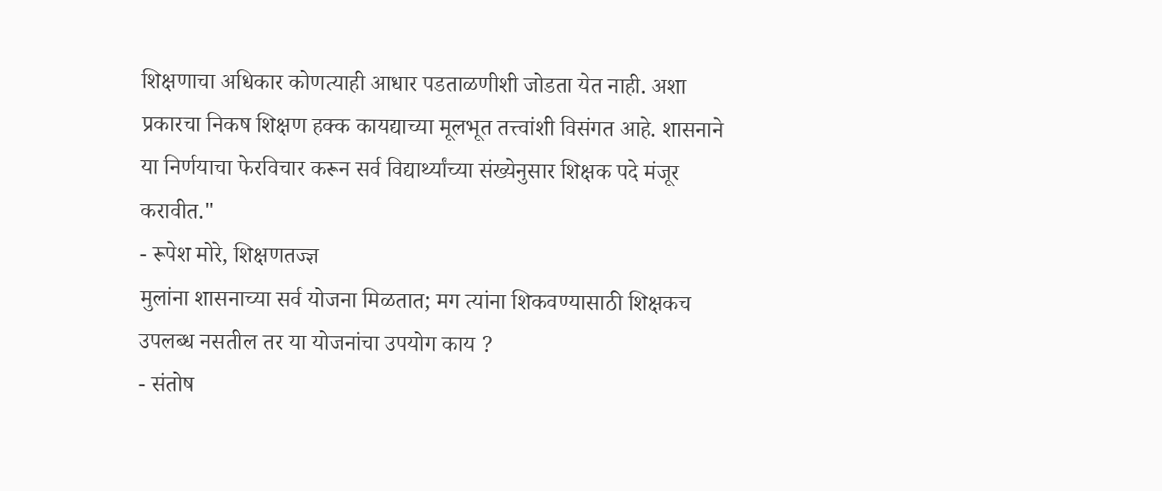शिक्षणाचा अधिकार कोणत्याही आधार पडताळणीशी जोडता येत नाही. अशा प्रकारचा निकष शिक्षण हक्क कायद्याच्या मूलभूत तत्त्वांशी विसंगत आहे. शासनाने या निर्णयाचा फेरविचार करून सर्व विद्यार्थ्यांच्या संख्येनुसार शिक्षक पदे मंजूर करावीत."
- रूपेश मोरे, शिक्षणतज्ज्ञ
मुलांना शासनाच्या सर्व योजना मिळतात; मग त्यांना शिकवण्यासाठी शिक्षकच उपलब्ध नसतील तर या योजनांचा उपयोग काय ?
- संतोष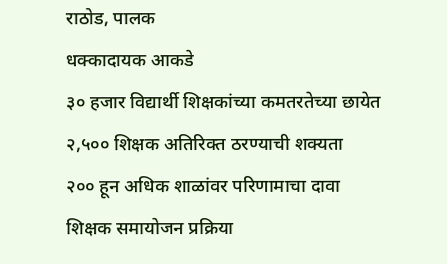राठोड, पालक
धक्कादायक आकडे
३० हजार विद्यार्थी शिक्षकांच्या कमतरतेच्या छायेत
२,५०० शिक्षक अतिरिक्त ठरण्याची शक्यता
२०० हून अधिक शाळांवर परिणामाचा दावा
शिक्षक समायोजन प्रक्रिया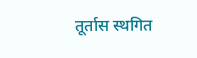तूर्तास स्थगित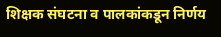शिक्षक संघटना व पालकांकडून निर्णय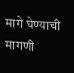मागे घेण्याची मागणी